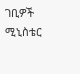ገቢዎች ሚኒስቴር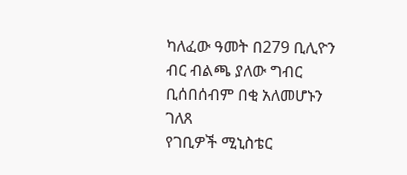ካለፈው ዓመት በ279 ቢሊዮን ብር ብልጫ ያለው ግብር ቢሰበሰብም በቂ አለመሆኑን ገለጸ
የገቢዎች ሚኒስቴር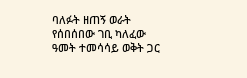ባለፉት ዘጠኝ ወራት የሰበሰበው ገቢ ካለፈው ዓመት ተመሳሳይ ወቅት ጋር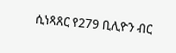ሲነጻጸር የ279 ቢሊዮን ብር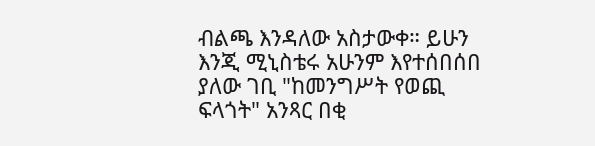ብልጫ እንዳለው አስታውቀ። ይሁን እንጂ ሚኒስቴሩ አሁንም እየተሰበሰበ ያለው ገቢ "ከመንግሥት የወጪ ፍላጎት" አንጻር በቂ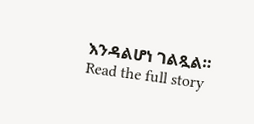እንዳልሆነ ገልጿል።
Read the full story